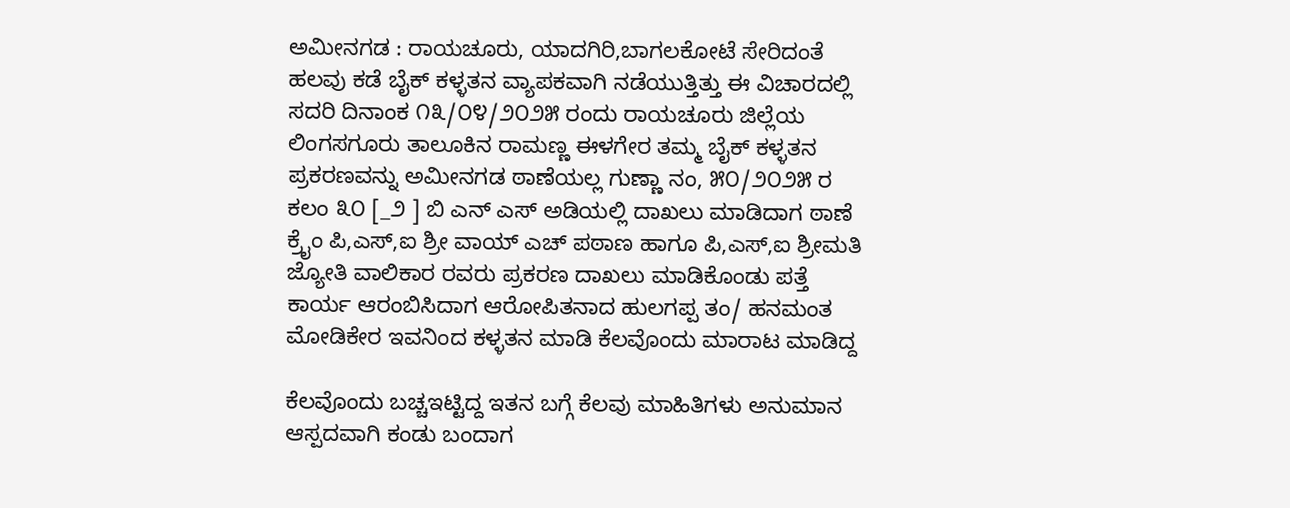ಅಮೀನಗಡ : ರಾಯಚೂರು, ಯಾದಗಿರಿ,ಬಾಗಲಕೋಟೆ ಸೇರಿದಂತೆ ಹಲವು ಕಡೆ ಬೈಕ್ ಕಳ್ಳತನ ವ್ಯಾಪಕವಾಗಿ ನಡೆಯುತ್ತಿತ್ತು ಈ ವಿಚಾರದಲ್ಲಿ ಸದರಿ ದಿನಾಂಕ ೧೩/೦೪/೨೦೨೫ ರಂದು ರಾಯಚೂರು ಜಿಲ್ಲೆಯ ಲಿಂಗಸಗೂರು ತಾಲೂಕಿನ ರಾಮಣ್ಣ ಈಳಗೇರ ತಮ್ಮ ಬೈಕ್ ಕಳ್ಳತನ ಪ್ರಕರಣವನ್ನು ಅಮೀನಗಡ ಠಾಣೆಯಲ್ಲ ಗುಣ್ಣಾ ನಂ, ೫೦/೨೦೨೫ ರ ಕಲಂ ೩೦ [_೨ ] ಬಿ ಎನ್ ಎಸ್ ಅಡಿಯಲ್ಲಿ ದಾಖಲು ಮಾಡಿದಾಗ ಠಾಣೆ ಕ್ರೈಂ ಪಿ,ಎಸ್,ಐ ಶ್ರೀ ವಾಯ್ ಎಚ್ ಪಠಾಣ ಹಾಗೂ ಪಿ,ಎಸ್,ಐ ಶ್ರೀಮತಿ ಜ್ಯೋತಿ ವಾಲಿಕಾರ ರವರು ಪ್ರಕರಣ ದಾಖಲು ಮಾಡಿಕೊಂಡು ಪತ್ತೆ ಕಾರ್ಯ ಆರಂಬಿಸಿದಾಗ ಆರೋಪಿತನಾದ ಹುಲಗಪ್ಪ ತಂ/ ಹನಮಂತ ಮೋಡಿಕೇರ ಇವನಿಂದ ಕಳ್ಳತನ ಮಾಡಿ ಕೆಲವೊಂದು ಮಾರಾಟ ಮಾಡಿದ್ದ

ಕೆಲವೊಂದು ಬಚ್ಚಇಟ್ಟಿದ್ದ ಇತನ ಬಗ್ಗೆ ಕೆಲವು ಮಾಹಿತಿಗಳು ಅನುಮಾನ ಆಸ್ಪದವಾಗಿ ಕಂಡು ಬಂದಾಗ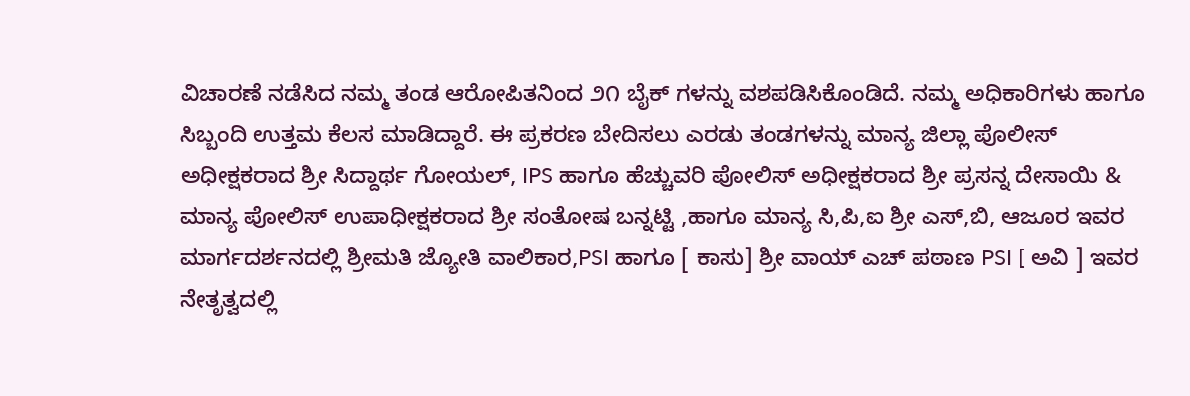ವಿಚಾರಣೆ ನಡೆಸಿದ ನಮ್ಮ ತಂಡ ಆರೋಪಿತನಿಂದ ೨೧ ಬೈಕ್ ಗಳನ್ನು ವಶಪಡಿಸಿಕೊಂಡಿದೆ. ನಮ್ಮ ಅಧಿಕಾರಿಗಳು ಹಾಗೂ ಸಿಬ್ಬಂದಿ ಉತ್ತಮ ಕೆಲಸ ಮಾಡಿದ್ದಾರೆ. ಈ ಪ್ರಕರಣ ಬೇದಿಸಲು ಎರಡು ತಂಡಗಳನ್ನು ಮಾನ್ಯ ಜಿಲ್ಲಾ ಪೊಲೀಸ್ ಅಧೀಕ್ಷಕರಾದ ಶ್ರೀ ಸಿದ್ದಾರ್ಥ ಗೋಯಲ್, IPS ಹಾಗೂ ಹೆಚ್ಚುವರಿ ಪೋಲಿಸ್ ಅಧೀಕ್ಷಕರಾದ ಶ್ರೀ ಪ್ರಸನ್ನ ದೇಸಾಯಿ & ಮಾನ್ಯ ಪೋಲಿಸ್ ಉಪಾಧೀಕ್ಷಕರಾದ ಶ್ರೀ ಸಂತೋಷ ಬನ್ನಟ್ಟಿ ,ಹಾಗೂ ಮಾನ್ಯ ಸಿ,ಪಿ,ಐ ಶ್ರೀ ಎಸ್,ಬಿ, ಆಜೂರ ಇವರ ಮಾರ್ಗದರ್ಶನದಲ್ಲಿ ಶ್ರೀಮತಿ ಜ್ಯೋತಿ ವಾಲಿಕಾರ,PSI ಹಾಗೂ [ ಕಾಸು] ಶ್ರೀ ವಾಯ್ ಎಚ್ ಪಠಾಣ PSI [ ಅವಿ ] ಇವರ ನೇತೃತ್ವದಲ್ಲಿ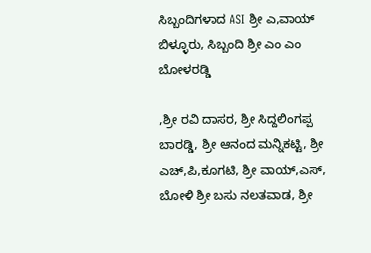ಸಿಬ್ಬಂದಿಗಳಾದ ASI ಶ್ರೀ ಎ,ವಾಯ್ ಬಿಳ್ಳೂರು, ಸಿಬ್ಬಂದಿ ಶ್ರೀ ಎಂ ಎಂ ಬೋಳರಡ್ಡಿ

,ಶ್ರೀ ರವಿ ದಾಸರ, ಶ್ರೀ ಸಿದ್ದಲಿಂಗಪ್ಪ ಬಾರಡ್ಡಿ, ಶ್ರೀ ಆನಂದ ಮನ್ನಿಕಟ್ಟಿ, ಶ್ರೀ ಎಚ್,ಪಿ,ಕೂಗಟಿ, ಶ್ರೀ ವಾಯ್,ಎಸ್, ಬೋಳಿ ಶ್ರೀ ಬಸು ನಲತವಾಡ, ಶ್ರೀ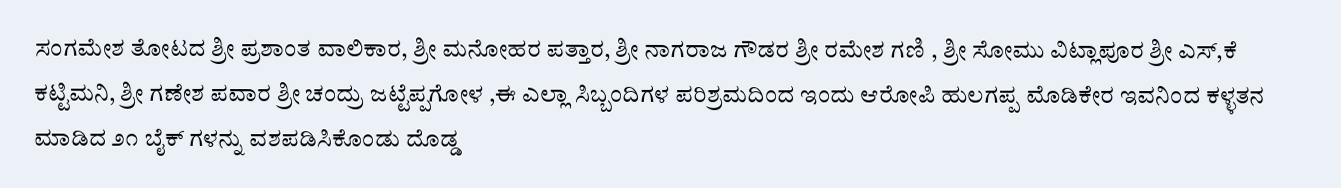ಸಂಗಮೇಶ ತೋಟದ ಶ್ರೀ ಪ್ರಶಾಂತ ವಾಲಿಕಾರ, ಶ್ರೀ ಮನೋಹರ ಪತ್ತಾರ, ಶ್ರೀ ನಾಗರಾಜ ಗೌಡರ ಶ್ರೀ ರಮೇಶ ಗಣಿ , ಶ್ರೀ ಸೋಮು ವಿಟ್ಲಾಪೂರ ಶ್ರೀ ಎಸ್,ಕೆ ಕಟ್ಟಿಮನಿ, ಶ್ರೀ ಗಣೇಶ ಪವಾರ ಶ್ರೀ ಚಂದ್ರು ಜಟ್ಟೆಪ್ಪಗೋಳ ,ಈ ಎಲ್ಲಾ ಸಿಬ್ಬಂದಿಗಳ ಪರಿಶ್ರಮದಿಂದ ಇಂದು ಆರೋಪಿ ಹುಲಗಪ್ಪ ಮೊಡಿಕೇರ ಇವನಿಂದ ಕಳ್ಳತನ ಮಾಡಿದ ೨೧ ಬೈಕ್ ಗಳನ್ನು ವಶಪಡಿಸಿಕೊಂಡು ದೊಡ್ಡ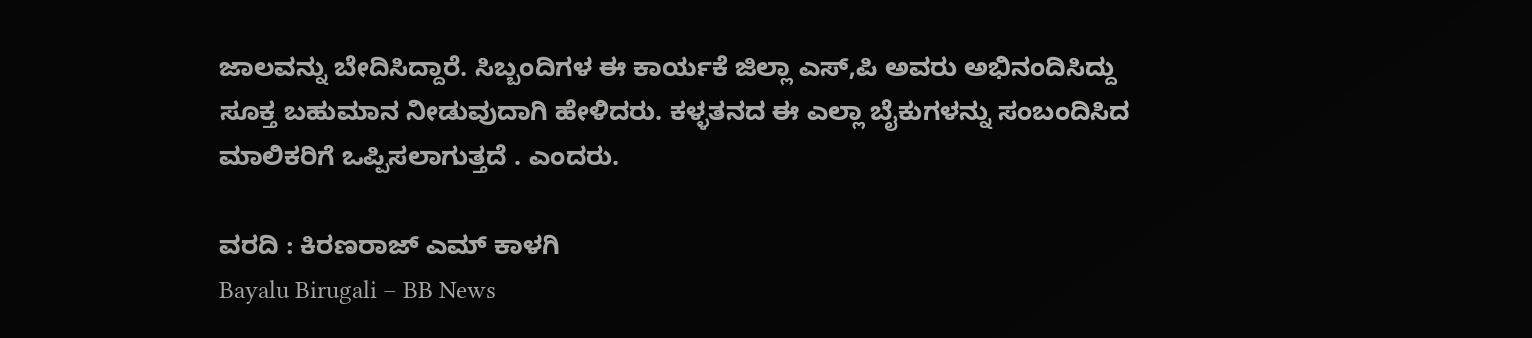ಜಾಲವನ್ನು ಬೇದಿಸಿದ್ದಾರೆ. ಸಿಬ್ಬಂದಿಗಳ ಈ ಕಾರ್ಯಕೆ ಜಿಲ್ಲಾ ಎಸ್,ಪಿ ಅವರು ಅಭಿನಂದಿಸಿದ್ದು ಸೂಕ್ತ ಬಹುಮಾನ ನೀಡುವುದಾಗಿ ಹೇಳಿದರು. ಕಳ್ಳತನದ ಈ ಎಲ್ಲಾ ಬೈಕುಗಳನ್ನು ಸಂಬಂದಿಸಿದ ಮಾಲಿಕರಿಗೆ ಒಪ್ಪಿಸಲಾಗುತ್ತದೆ . ಎಂದರು.

ವರದಿ : ಕಿರಣರಾಜ್ ಎಮ್ ಕಾಳಗಿ
Bayalu Birugali – BB News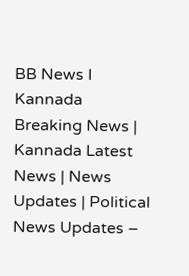BB News I Kannada Breaking News | Kannada Latest News | News Updates | Political News Updates –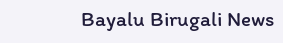Bayalu Birugali News